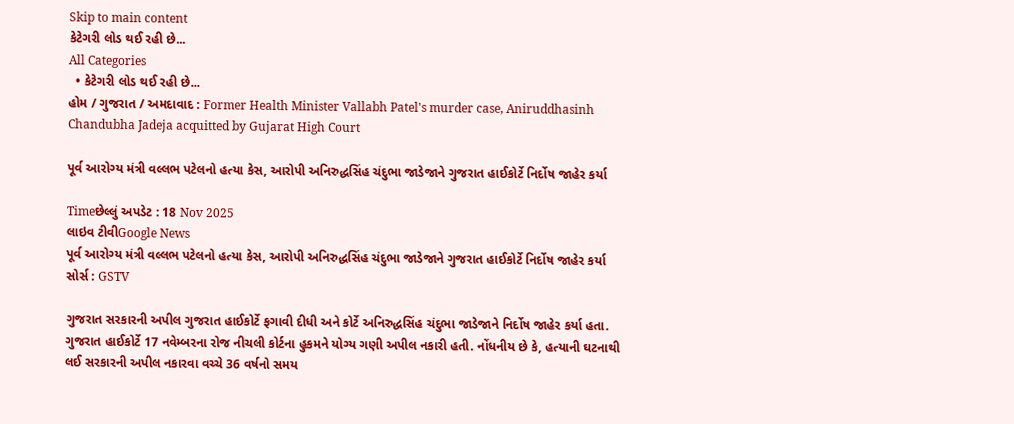Skip to main content
કેટેગરી લોડ થઈ રહી છે...
All Categories
  • કેટેગરી લોડ થઈ રહી છે...
હોમ / ગુજરાત / અમદાવાદ : Former Health Minister Vallabh Patel's murder case, Aniruddhasinh Chandubha Jadeja acquitted by Gujarat High Court

પૂર્વ આરોગ્ય મંત્રી વલ્લભ પટેલનો હત્યા કેસ, આરોપી અનિરુદ્ધસિંહ ચંદુભા જાડેજાને ગુજરાત હાઈકોર્ટે નિર્દોષ જાહેર કર્યા

Timeછેલ્લું અપડેટ : 18 Nov 2025
લાઇવ ટીવીGoogle News
પૂર્વ આરોગ્ય મંત્રી વલ્લભ પટેલનો હત્યા કેસ, આરોપી અનિરુદ્ધસિંહ ચંદુભા જાડેજાને ગુજરાત હાઈકોર્ટે નિર્દોષ જાહેર કર્યા
સોર્સ : GSTV

ગુજરાત સરકારની અપીલ ગુજરાત હાઈકોર્ટે ફગાવી દીધી અને કોર્ટે અનિરુદ્ધસિંહ ચંદુભા જાડેજાને નિર્દોષ જાહેર કર્યા હતા. ગુજરાત હાઈકોર્ટે 17 નવેમ્બરના રોજ નીચલી કોર્ટના હુકમને યોગ્ય ગણી અપીલ નકારી હતી. નોંધનીય છે કે, હત્યાની ઘટનાથી લઈ સરકારની અપીલ નકારવા વચ્ચે 36 વર્ષનો સમય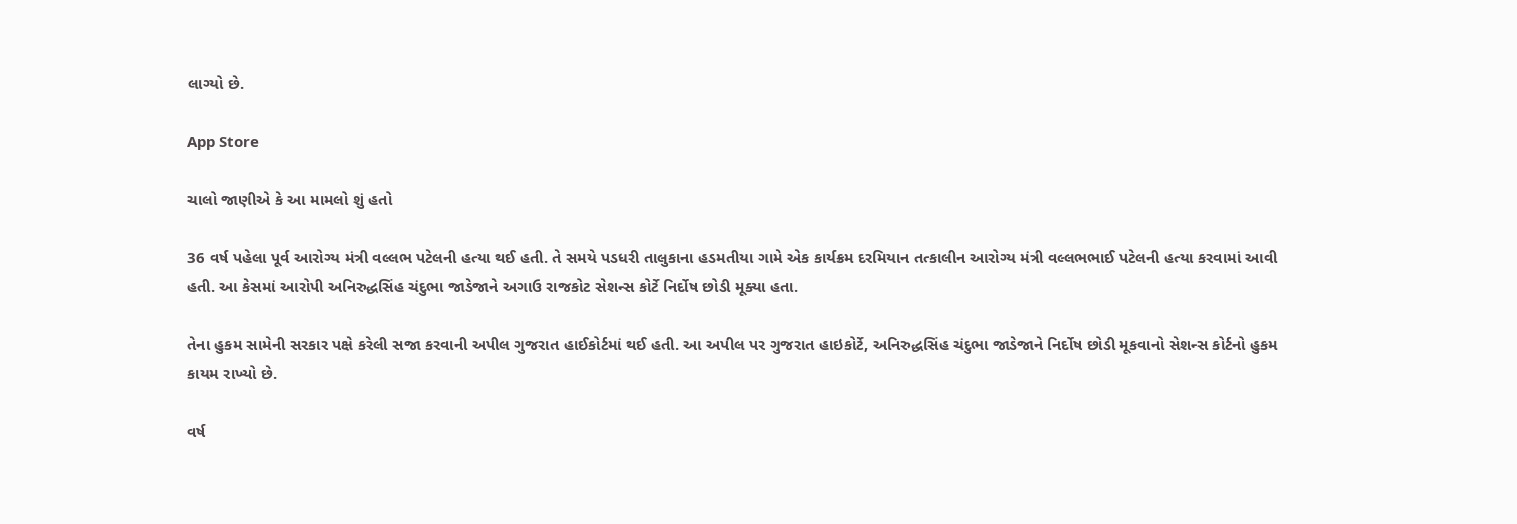લાગ્યો છે.

App Store

ચાલો જાણીએ કે આ મામલો શું હતો

36 વર્ષ પહેલા પૂર્વ આરોગ્ય મંત્રી વલ્લભ પટેલની હત્યા થઈ હતી. તે સમયે પડધરી તાલુકાના હડમતીયા ગામે એક કાર્યક્રમ દરમિયાન તત્કાલીન આરોગ્ય મંત્રી વલ્લભભાઈ પટેલની હત્યા કરવામાં આવી હતી. આ કેસમાં આરોપી અનિરુદ્ધસિંહ ચંદુભા જાડેજાને અગાઉ રાજકોટ સેશન્સ કોર્ટે નિર્દોષ છોડી મૂક્યા હતા.

તેના હુકમ સામેની સરકાર પક્ષે કરેલી સજા કરવાની અપીલ ગુજરાત હાઈકોર્ટમાં થઈ હતી. આ અપીલ પર ગુજરાત હાઇકોર્ટે, અનિરુદ્ધસિંહ ચંદુભા જાડેજાને નિર્દોષ છોડી મૂકવાનો સેશન્સ કોર્ટનો હુકમ કાયમ રાખ્યો છે.

વર્ષ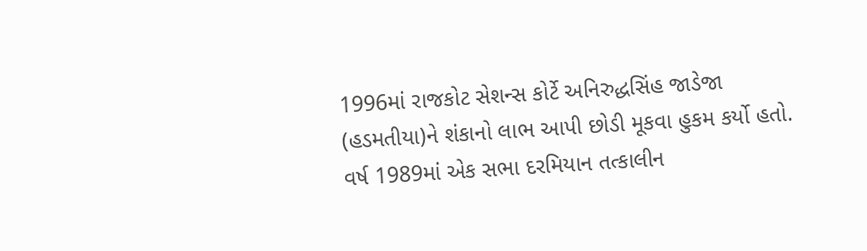1996માં રાજકોટ સેશન્સ કોર્ટે અનિરુદ્ધસિંહ જાડેજા (હડમતીયા)ને શંકાનો લાભ આપી છોડી મૂકવા હુકમ કર્યો હતો. વર્ષ 1989માં એક સભા દરમિયાન તત્કાલીન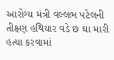આરોગ્ય મંત્રી વલ્લભ પટેલની તીક્ષ્ણ હથિયાર વડે છ ઘા મારી હત્યા કરવામાં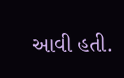આવી હતી.